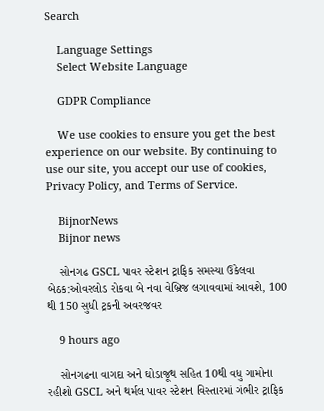Search

    Language Settings
    Select Website Language

    GDPR Compliance

    We use cookies to ensure you get the best experience on our website. By continuing to use our site, you accept our use of cookies, Privacy Policy, and Terms of Service.

    BijnorNews
    Bijnor news

    સોનગઢ GSCL પાવર સ્ટેશન ટ્રાફિક સમસ્યા ઉકેલવા બેઠક:ઓવરલોડ રોકવા બે નવા વેબ્રિજ લગાવવામાં આવશે, 100 થી 150 સુધી ટ્રકની અવરજવર

    9 hours ago

    સોનગઢના વાગદા અને ઘોડાજૂથ સહિત 10થી વધુ ગામોના રહીશો GSCL અને થર્મલ પાવર સ્ટેશન વિસ્તારમાં ગંભીર ટ્રાફિક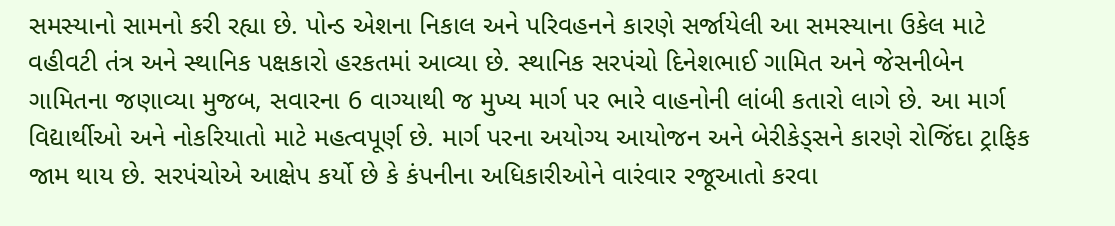સમસ્યાનો સામનો કરી રહ્યા છે. પોન્ડ એશના નિકાલ અને પરિવહનને કારણે સર્જાયેલી આ સમસ્યાના ઉકેલ માટે વહીવટી તંત્ર અને સ્થાનિક પક્ષકારો હરકતમાં આવ્યા છે. સ્થાનિક સરપંચો દિનેશભાઈ ગામિત અને જેસનીબેન ગામિતના જણાવ્યા મુજબ, સવારના 6 વાગ્યાથી જ મુખ્ય માર્ગ પર ભારે વાહનોની લાંબી કતારો લાગે છે. આ માર્ગ વિદ્યાર્થીઓ અને નોકરિયાતો માટે મહત્વપૂર્ણ છે. માર્ગ પરના અયોગ્ય આયોજન અને બેરીકેડ્સને કારણે રોજિંદા ટ્રાફિક જામ થાય છે. સરપંચોએ આક્ષેપ કર્યો છે કે કંપનીના અધિકારીઓને વારંવાર રજૂઆતો કરવા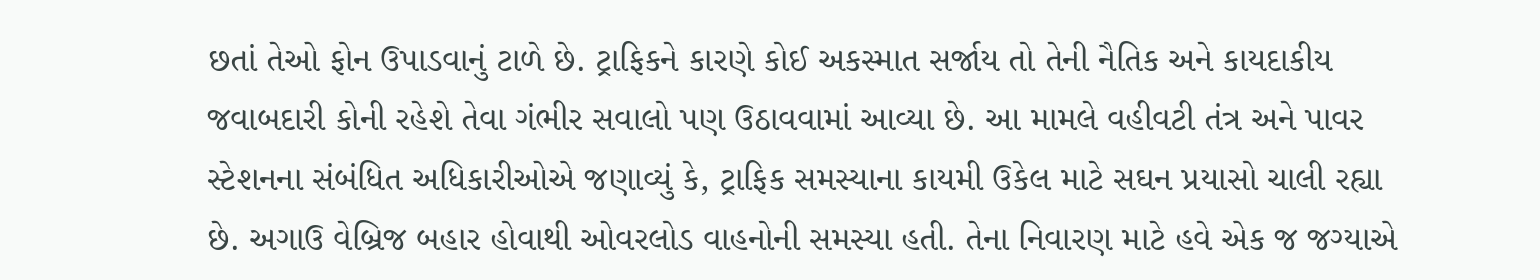છતાં તેઓ ફોન ઉપાડવાનું ટાળે છે. ટ્રાફિકને કારણે કોઈ અકસ્માત સર્જાય તો તેની નૈતિક અને કાયદાકીય જવાબદારી કોની રહેશે તેવા ગંભીર સવાલો પણ ઉઠાવવામાં આવ્યા છે. આ મામલે વહીવટી તંત્ર અને પાવર સ્ટેશનના સંબંધિત અધિકારીઓએ જણાવ્યું કે, ટ્રાફિક સમસ્યાના કાયમી ઉકેલ માટે સઘન પ્રયાસો ચાલી રહ્યા છે. અગાઉ વેબ્રિજ બહાર હોવાથી ઓવરલોડ વાહનોની સમસ્યા હતી. તેના નિવારણ માટે હવે એક જ જગ્યાએ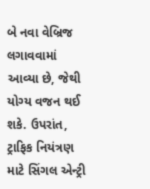બે નવા વેબ્રિજ લગાવવામાં આવ્યા છે, જેથી યોગ્ય વજન થઈ શકે. ઉપરાંત, ટ્રાફિક નિયંત્રણ માટે સિંગલ એન્ટ્રી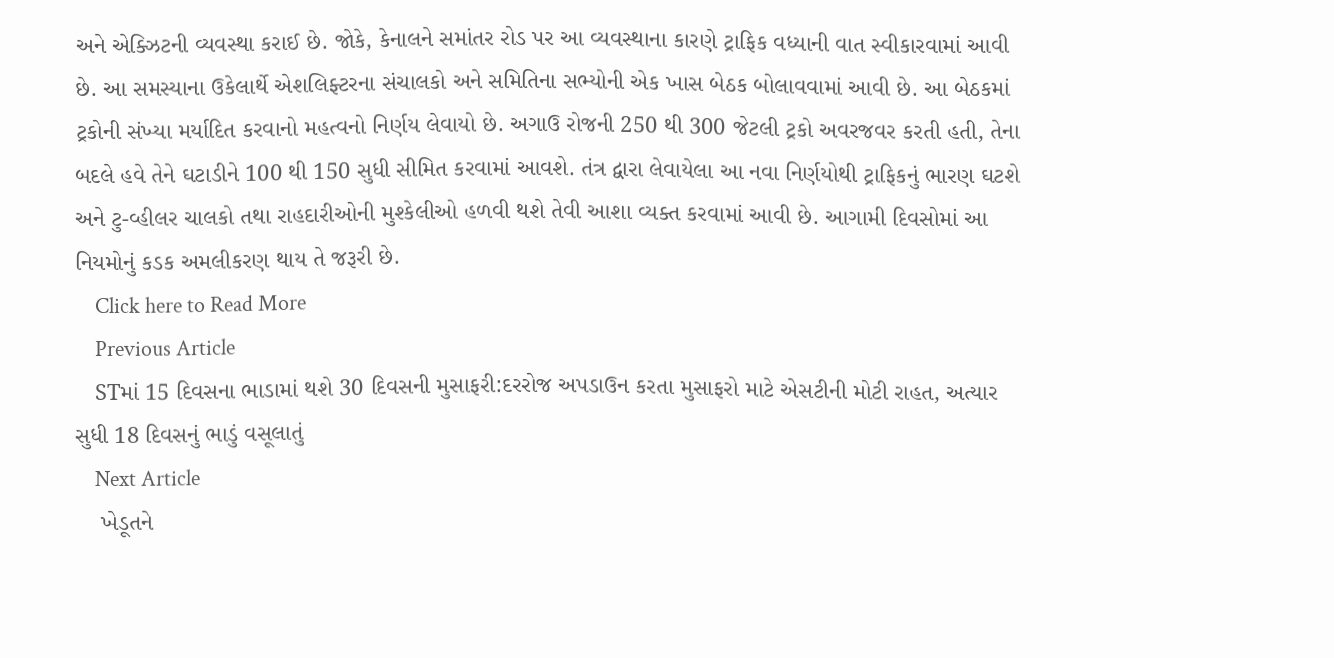અને એક્ઝિટની વ્યવસ્થા કરાઈ છે. જોકે, કેનાલને સમાંતર રોડ પર આ વ્યવસ્થાના કારણે ટ્રાફિક વધ્યાની વાત સ્વીકારવામાં આવી છે. આ સમસ્યાના ઉકેલાર્થે એશલિફ્ટરના સંચાલકો અને સમિતિના સભ્યોની એક ખાસ બેઠક બોલાવવામાં આવી છે. આ બેઠકમાં ટ્રકોની સંખ્યા મર્યાદિત કરવાનો મહત્વનો નિર્ણય લેવાયો છે. અગાઉ રોજની 250 થી 300 જેટલી ટ્રકો અવરજવર કરતી હતી, તેના બદલે હવે તેને ઘટાડીને 100 થી 150 સુધી સીમિત કરવામાં આવશે. તંત્ર દ્વારા લેવાયેલા આ નવા નિર્ણયોથી ટ્રાફિકનું ભારણ ઘટશે અને ટુ-વ્હીલર ચાલકો તથા રાહદારીઓની મુશ્કેલીઓ હળવી થશે તેવી આશા વ્યક્ત કરવામાં આવી છે. આગામી દિવસોમાં આ નિયમોનું કડક અમલીકરણ થાય તે જરૂરી છે.
    Click here to Read More
    Previous Article
    STમાં 15 દિવસના ભાડામાં થશે 30 દિવસની મુસાફરી:દરરોજ અપડાઉન કરતા મુસાફરો માટે એસટીની મોટી રાહત, અત્યાર સુધી 18 દિવસનું ભાડું વસૂલાતું
    Next Article
    ખેડૂતને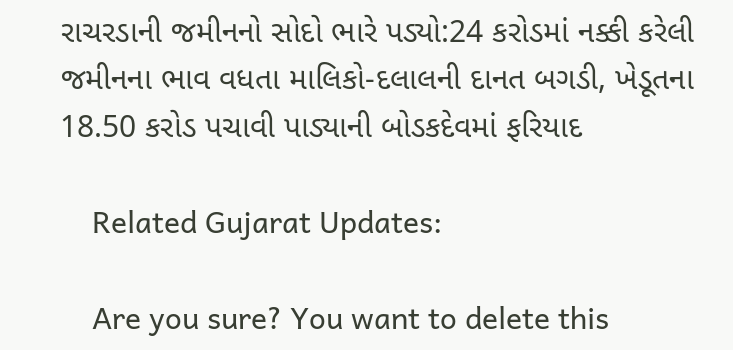રાચરડાની જમીનનો સોદો ભારે પડ્યો:24 કરોડમાં નક્કી કરેલી જમીનના ભાવ વધતા માલિકો-દલાલની દાનત બગડી, ખેડૂતના 18.50 કરોડ પચાવી પાડ્યાની બોડકદેવમાં ફરિયાદ

    Related Gujarat Updates:

    Are you sure? You want to delete this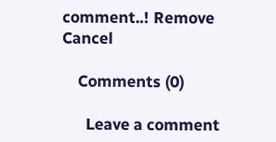comment..! Remove Cancel

    Comments (0)

      Leave a comment